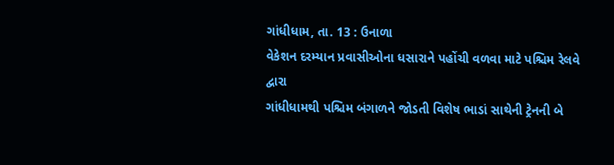ગાંધીધામ, તા. 13 : ઉનાળા
વેકેશન દરમ્યાન પ્રવાસીઓના ધસારાને પહોંચી વળવા માટે પશ્ચિમ રેલવે દ્વારા
ગાંધીધામથી પશ્ચિમ બંગાળને જોડતી વિશેષ ભાડાં સાથેની ટ્રેનની બે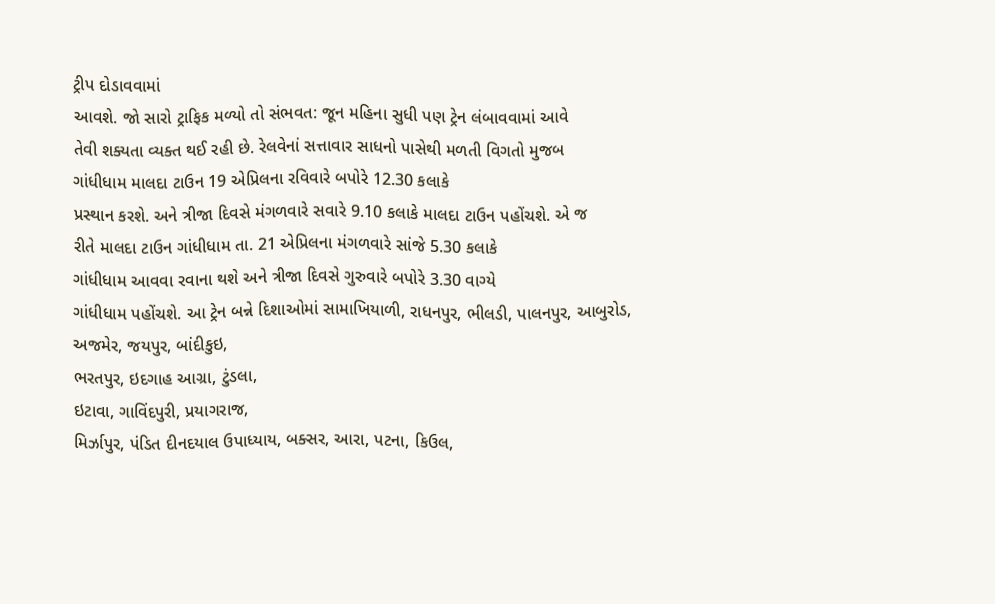ટ્રીપ દોડાવવામાં
આવશે. જો સારો ટ્રાફિક મળ્યો તો સંભવત: જૂન મહિના સુધી પણ ટ્રેન લંબાવવામાં આવે
તેવી શક્યતા વ્યક્ત થઈ રહી છે. રેલવેનાં સત્તાવાર સાધનો પાસેથી મળતી વિગતો મુજબ
ગાંધીધામ માલદા ટાઉન 19 એપ્રિલના રવિવારે બપોરે 12.30 કલાકે
પ્રસ્થાન કરશે. અને ત્રીજા દિવસે મંગળવારે સવારે 9.10 કલાકે માલદા ટાઉન પહોંચશે. એ જ
રીતે માલદા ટાઉન ગાંધીધામ તા. 21 એપ્રિલના મંગળવારે સાંજે 5.30 કલાકે
ગાંધીધામ આવવા રવાના થશે અને ત્રીજા દિવસે ગુરુવારે બપોરે 3.30 વાગ્યે
ગાંધીધામ પહોંચશે. આ ટ્રેન બન્ને દિશાઓમાં સામાખિયાળી, રાધનપુર, ભીલડી, પાલનપુર, આબુરોડ,
અજમેર, જયપુર, બાંદીકુઇ,
ભરતપુર, ઇદગાહ આગ્રા, ટુંડલા,
ઇટાવા, ગાવિંદપુરી, પ્રયાગરાજ,
મિર્ઝાપુર, પંડિત દીનદયાલ ઉપાધ્યાય, બક્સર, આરા, પટના, કિઉલ,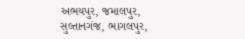અભયપુર, જમાલપુર,
સુલ્તાનગંજ, ભાગલપુર,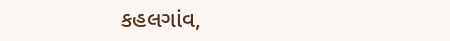કહલગાંવ,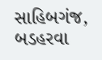સાહિબગંજ, બડહરવા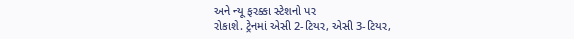અને ન્યૂ ફરક્કા સ્ટેશનો પર
રોકાશે. ટ્રેનમાં એસી 2-ટિયર, એસી 3-ટિયર,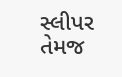સ્લીપર તેમજ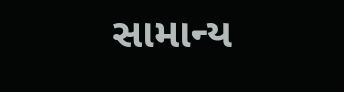સામાન્ય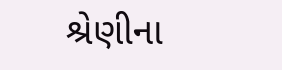શ્રેણીના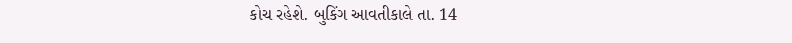કોચ રહેશે. બુકિંગ આવતીકાલે તા. 14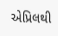એપ્રિલથી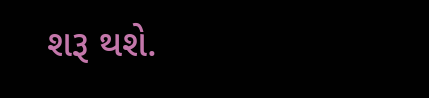શરૂ થશે.